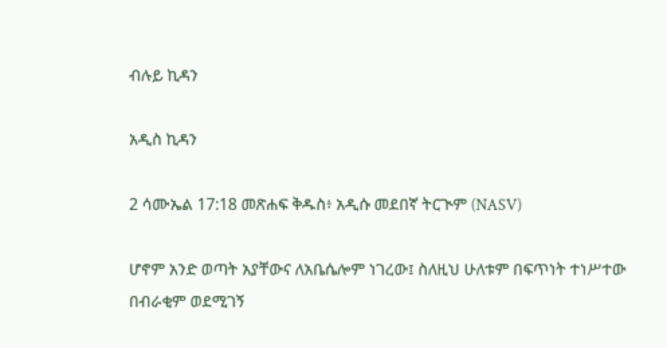ብሉይ ኪዳን

አዲስ ኪዳን

2 ሳሙኤል 17:18 መጽሐፍ ቅዱስ፥ አዲሱ መደበኛ ትርጒም (NASV)

ሆኖም አንድ ወጣት አያቸውና ለአቤሴሎም ነገረው፤ ስለዚህ ሁለቱም በፍጥነት ተነሥተው በብራቂም ወደሚገኝ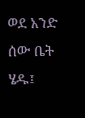ወደ አንድ ሰው ቤት ሄዱ፤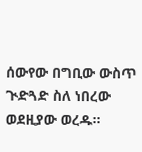ሰውየው በግቢው ውስጥ ጒድጓድ ስለ ነበረው ወደዚያው ወረዱ።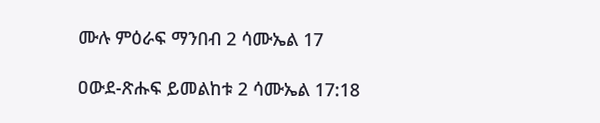ሙሉ ምዕራፍ ማንበብ 2 ሳሙኤል 17

ዐውደ-ጽሑፍ ይመልከቱ 2 ሳሙኤል 17:18